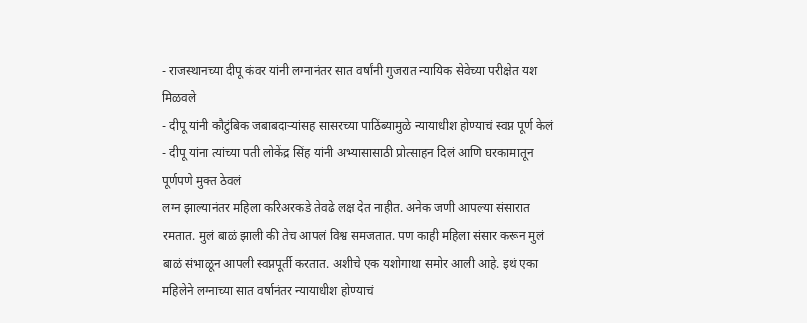- राजस्थानच्या दीपू कंवर यांनी लग्नानंतर सात वर्षांनी गुजरात न्यायिक सेवेच्या परीक्षेत यश मिळवले
- दीपू यांनी कौटुंबिक जबाबदाऱ्यांसह सासरच्या पाठिंब्यामुळे न्यायाधीश होण्याचं स्वप्न पूर्ण केलं
- दीपू यांना त्यांच्या पती लोकेंद्र सिंह यांनी अभ्यासासाठी प्रोत्साहन दिलं आणि घरकामातून पूर्णपणे मुक्त ठेवलं
लग्न झाल्यानंतर महिला करिअरकडे तेवढे लक्ष देत नाहीत. अनेक जणी आपल्या संसारात रमतात. मुलं बाळं झाली की तेच आपलं विश्व समजतात. पण काही महिला संसार करून मुलं बाळं संभाळून आपली स्वप्नपूर्ती करतात. अशीचे एक यशोगाथा समोर आली आहे. इथं एका महिलेने लग्नाच्या सात वर्षानंतर न्यायाधीश होण्याचं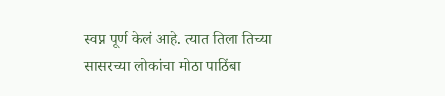स्वप्न पूर्ण केलं आहे. त्यात तिला तिच्या सासरच्या लोकांचा मोठा पाठिंबा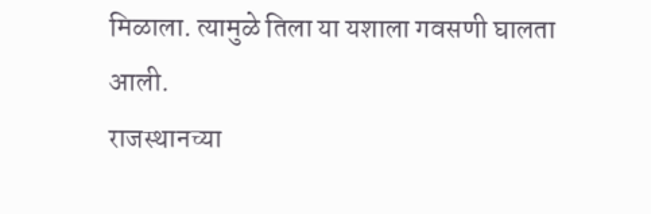मिळाला. त्यामुळे तिला या यशाला गवसणी घालता आली.
राजस्थानच्या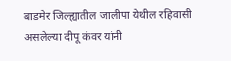बाडमेर जिल्ह्यातील जालीपा येथील रहिवासी असलेल्या दीपू कंवर यांनी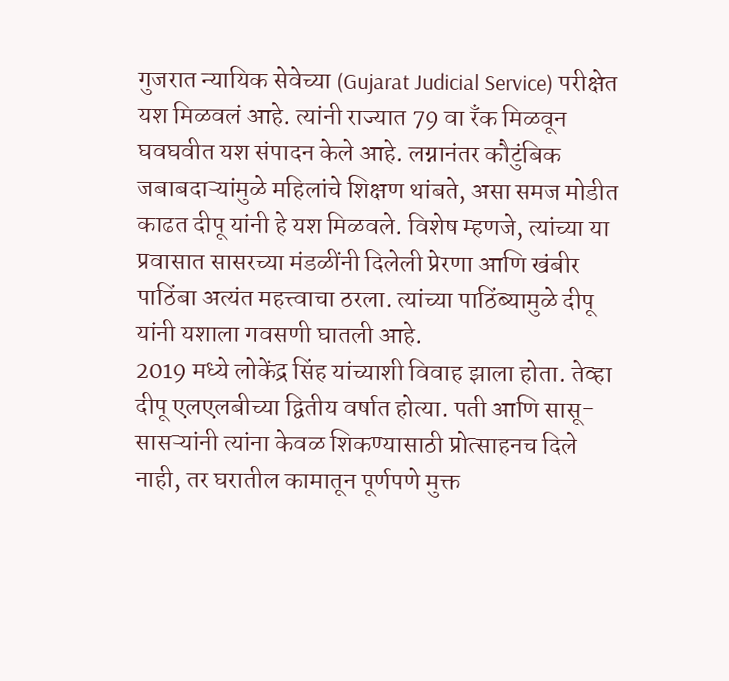गुजरात न्यायिक सेवेच्या (Gujarat Judicial Service) परीक्षेत यश मिळवलं आहे. त्यांनी राज्यात 79 वा रँक मिळवून घवघवीत यश संपादन केले आहे. लग्नानंतर कौटुंबिक जबाबदाऱ्यांमुळे महिलांचे शिक्षण थांबते, असा समज मोडीत काढत दीपू यांनी हे यश मिळवले. विशेष म्हणजे, त्यांच्या या प्रवासात सासरच्या मंडळींनी दिलेली प्रेरणा आणि खंबीर पाठिंबा अत्यंत महत्त्वाचा ठरला. त्यांच्या पाठिंब्यामुळे दीपू यांनी यशाला गवसणी घातली आहे.
2019 मध्ये लोकेंद्र सिंह यांच्याशी विवाह झाला होता. तेव्हा दीपू एलएलबीच्या द्वितीय वर्षात होत्या. पती आणि सासू-सासऱ्यांनी त्यांना केवळ शिकण्यासाठी प्रोत्साहनच दिले नाही, तर घरातील कामातून पूर्णपणे मुक्त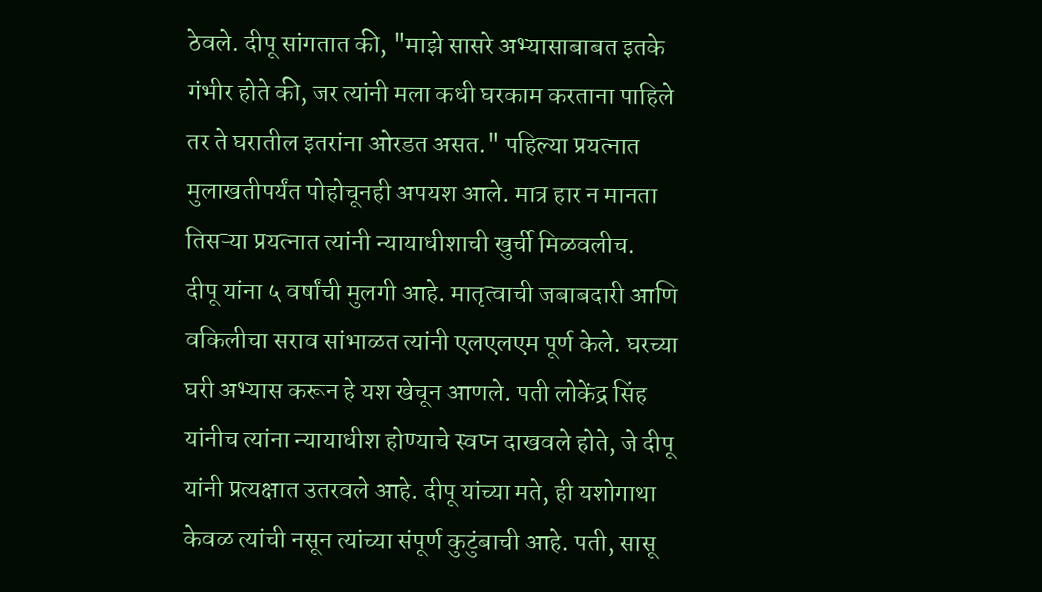ठेवले. दीपू सांगतात की, "माझे सासरे अभ्यासाबाबत इतके गंभीर होते की, जर त्यांनी मला कधी घरकाम करताना पाहिले तर ते घरातील इतरांना ओरडत असत." पहिल्या प्रयत्नात मुलाखतीपर्यंत पोहोचूनही अपयश आले. मात्र हार न मानता तिसऱ्या प्रयत्नात त्यांनी न्यायाधीशाची खुर्ची मिळवलीच.
दीपू यांना ५ वर्षांची मुलगी आहे. मातृत्वाची जबाबदारी आणि वकिलीचा सराव सांभाळत त्यांनी एलएलएम पूर्ण केले. घरच्या घरी अभ्यास करून हे यश खेचून आणले. पती लोकेंद्र सिंह यांनीच त्यांना न्यायाधीश होण्याचे स्वप्न दाखवले होते, जे दीपू यांनी प्रत्यक्षात उतरवले आहे. दीपू यांच्या मते, ही यशोगाथा केवळ त्यांची नसून त्यांच्या संपूर्ण कुटुंबाची आहे. पती, सासू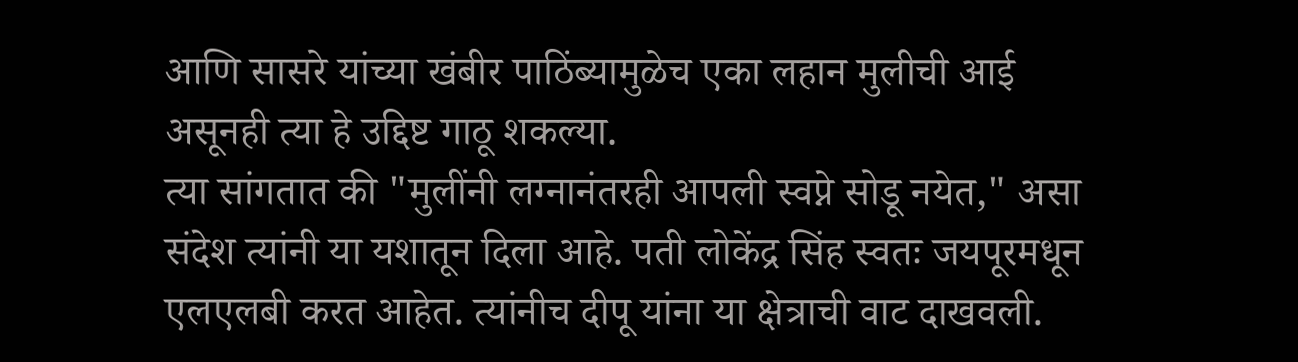आणि सासरे यांच्या खंबीर पाठिंब्यामुळेच एका लहान मुलीची आई असूनही त्या हे उद्दिष्ट गाठू शकल्या.
त्या सांगतात की "मुलींनी लग्नानंतरही आपली स्वप्ने सोडू नयेत," असा संदेश त्यांनी या यशातून दिला आहे. पती लोकेंद्र सिंह स्वतः जयपूरमधून एलएलबी करत आहेत. त्यांनीच दीपू यांना या क्षेत्राची वाट दाखवली.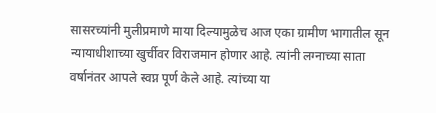सासरच्यांनी मुलीप्रमाणे माया दिल्यामुळेच आज एका ग्रामीण भागातील सून न्यायाधीशाच्या खुर्चीवर विराजमान होणार आहे. त्यांनी लग्नाच्या साता वर्षानंतर आपले स्वप्न पूर्ण केले आहे. त्यांच्या या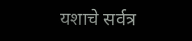यशाचे सर्वत्र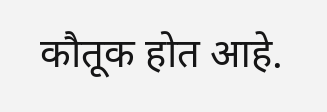कौतूक होत आहे.